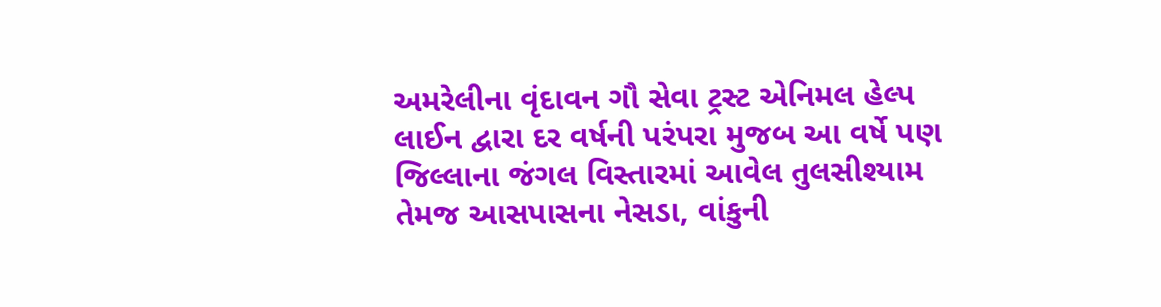અમરેલીના વૃંદાવન ગૌ સેવા ટ્રસ્ટ એનિમલ હેલ્પ લાઈન દ્વારા દર વર્ષની પરંપરા મુજબ આ વર્ષે પણ જિલ્લાના જંગલ વિસ્તારમાં આવેલ તુલસીશ્યામ તેમજ આસપાસના નેસડા, વાંકુની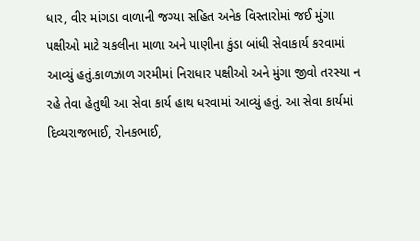ધાર, વીર માંગડા વાળાની જગ્યા સહિત અનેક વિસ્તારોમાં જઈ મુંગા પક્ષીઓ માટે ચકલીના માળા અને પાણીના કુંડા બાંધી સેવાકાર્ય કરવામાં આવ્યું હતું.કાળઝાળ ગરમીમાં નિરાધાર પક્ષીઓ અને મુંગા જીવો તરસ્યા ન રહે તેવા હેતુથી આ સેવા કાર્ય હાથ ધરવામાં આવ્યું હતું. આ સેવા કાર્યમાં દિવ્યરાજભાઈ, રોનકભાઈ,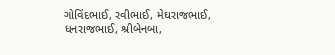ગોવિંદભાઈ, રવીભાઈ, મેઘરાજભાઈ, ધનરાજભાઈ, શ્રીબેનબા,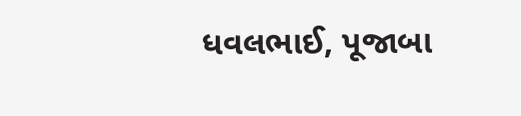ધવલભાઈ, પૂજાબા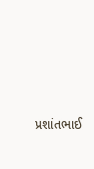પ્રશાંતભાઈ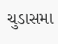ચુડાસમા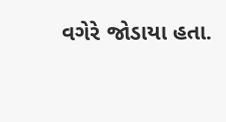વગેરે જોડાયા હતા.